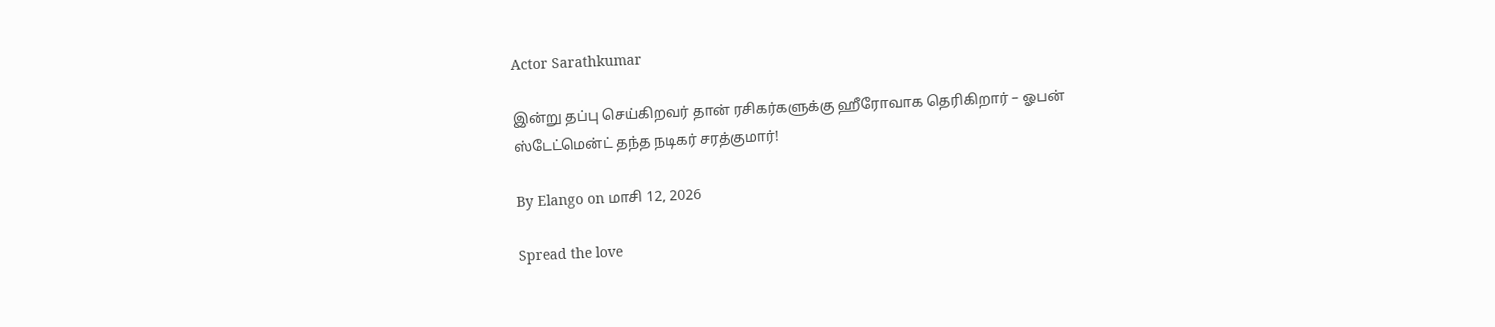Actor Sarathkumar

இன்று தப்பு செய்கிறவர் தான் ரசிகர்களுக்கு ஹீரோவாக தெரிகிறார் – ஓபன் ஸ்டேட்மென்ட் தந்த நடிகர் சரத்குமார்!

By Elango on மாசி 12, 2026

Spread the love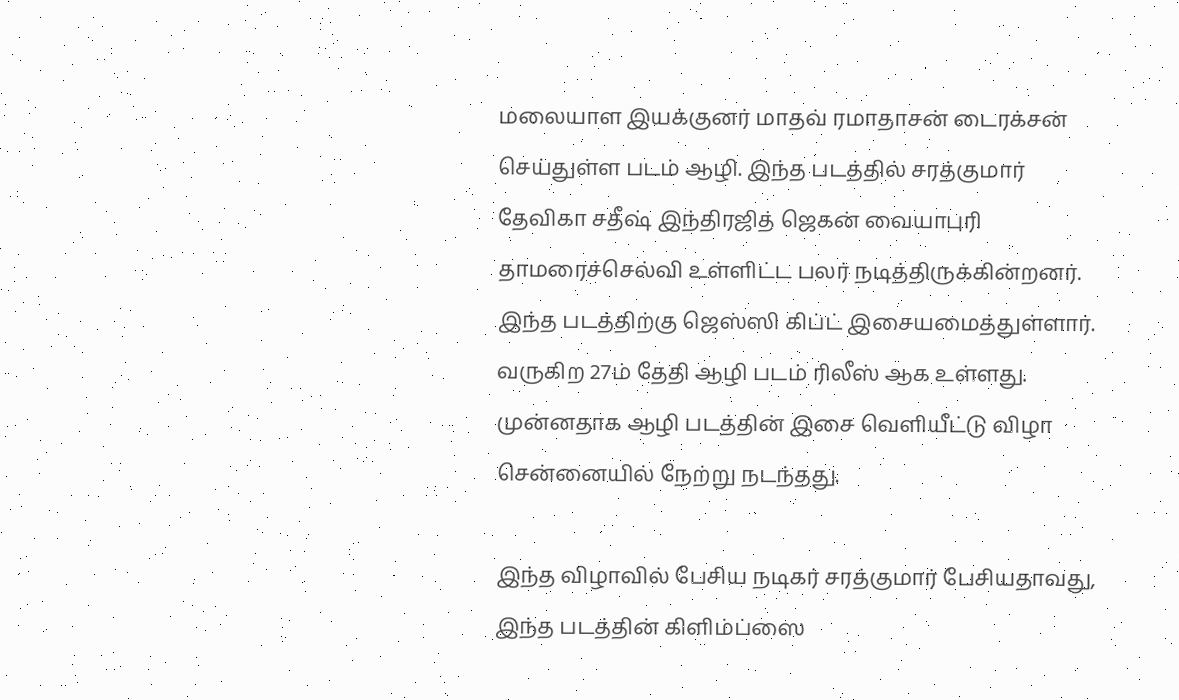மலையாள இயக்குனர் மாதவ் ரமாதாசன் டைரக்சன் செய்துள்ள படம் ஆழி. இந்த படத்தில் சரத்குமார் தேவிகா சதீஷ் இந்திரஜித் ஜெகன் வையாபுரி தாமரைச்செல்வி உள்ளிட்ட பலர் நடித்திருக்கின்றனர். இந்த படத்திற்கு ஜெஸ்ஸி கிப்ட் இசையமைத்துள்ளார். வருகிற 27ம் தேதி ஆழி படம் ரிலீஸ் ஆக உள்ளது. முன்னதாக ஆழி படத்தின் இசை வெளியீட்டு விழா சென்னையில் நேற்று நடந்தது.

இந்த விழாவில் பேசிய நடிகர் சரத்குமார் பேசியதாவது, இந்த படத்தின் கிளிம்ப்ஸை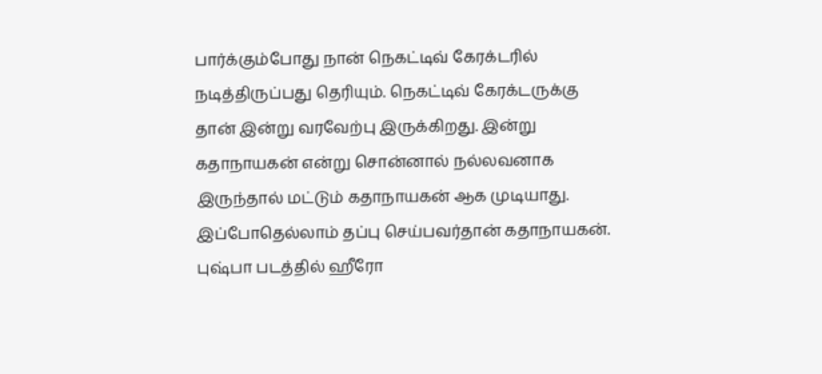பார்க்கும்போது நான் நெகட்டிவ் கேரக்டரில் நடித்திருப்பது தெரியும். நெகட்டிவ் கேரக்டருக்கு தான் இன்று வரவேற்பு இருக்கிறது. இன்று கதாநாயகன் என்று சொன்னால் நல்லவனாக இருந்தால் மட்டும் கதாநாயகன் ஆக முடியாது. இப்போதெல்லாம் தப்பு செய்பவர்தான் கதாநாயகன். புஷ்பா படத்தில் ஹீரோ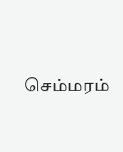செம்மரம்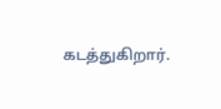கடத்துகிறார்.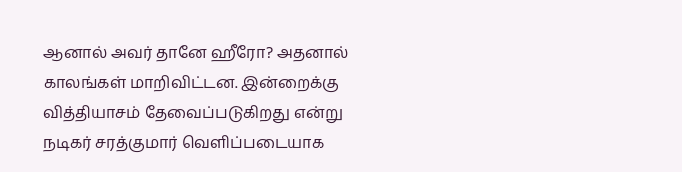ஆனால் அவர் தானே ஹீரோ? அதனால் காலங்கள் மாறிவிட்டன. இன்றைக்கு வித்தியாசம் தேவைப்படுகிறது என்று நடிகர் சரத்குமார் வெளிப்படையாக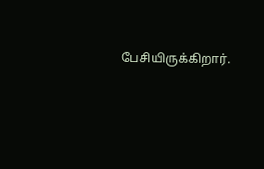பேசியிருக்கிறார்.